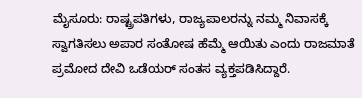ಮೈಸೂರು: ರಾಷ್ಟ್ರಪತಿಗಳು, ರಾಜ್ಯಪಾಲರನ್ನು ನಮ್ಮ ನಿವಾಸಕ್ಕೆ ಸ್ವಾಗತಿಸಲು ಅಪಾರ ಸಂತೋಷ ಹೆಮ್ಮೆ ಆಯಿತು ಎಂದು ರಾಜಮಾತೆ ಪ್ರಮೋದ ದೇವಿ ಒಡೆಯರ್ ಸಂತಸ ವ್ಯಕ್ತಪಡಿಸಿದ್ದಾರೆ.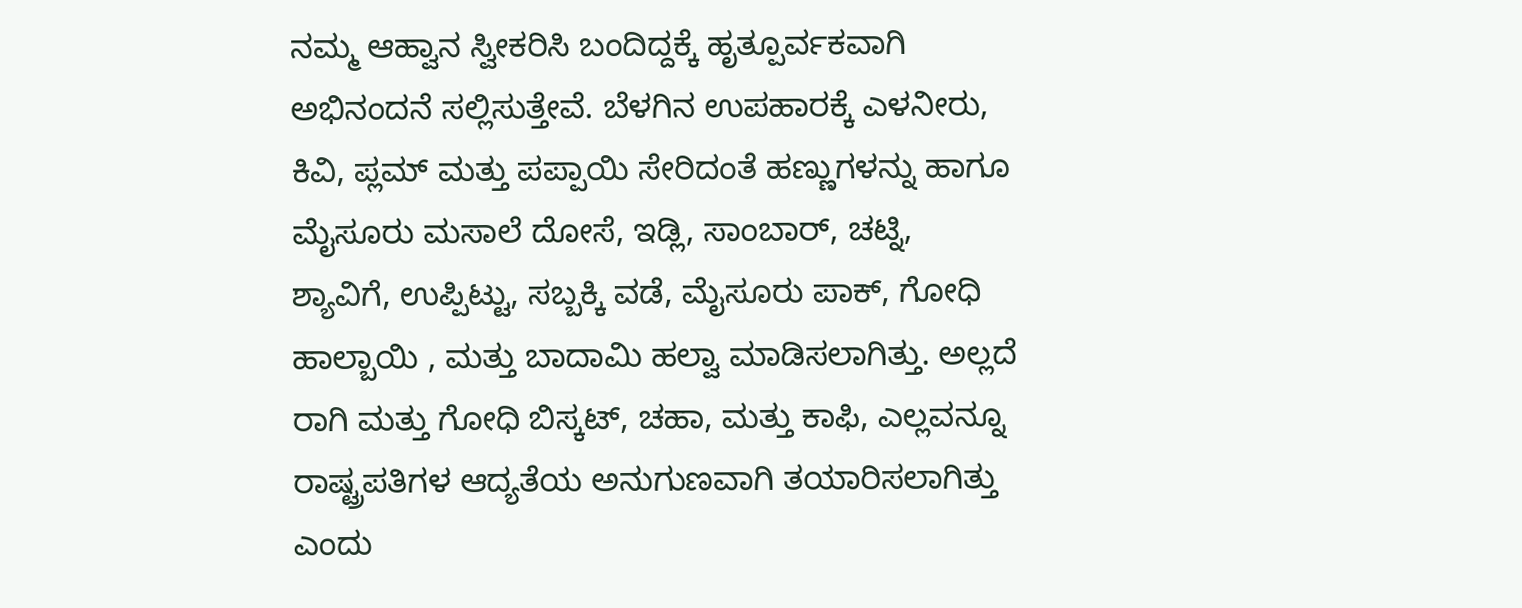ನಮ್ಮ ಆಹ್ವಾನ ಸ್ವೀಕರಿಸಿ ಬಂದಿದ್ದಕ್ಕೆ ಹೃತ್ಪೂರ್ವಕವಾಗಿ ಅಭಿನಂದನೆ ಸಲ್ಲಿಸುತ್ತೇವೆ. ಬೆಳಗಿನ ಉಪಹಾರಕ್ಕೆ ಎಳನೀರು, ಕಿವಿ, ಪ್ಲಮ್ ಮತ್ತು ಪಪ್ಪಾಯಿ ಸೇರಿದಂತೆ ಹಣ್ಣುಗಳನ್ನು ಹಾಗೂ ಮೈಸೂರು ಮಸಾಲೆ ದೋಸೆ, ಇಡ್ಲಿ, ಸಾಂಬಾರ್, ಚಟ್ನಿ, ಶ್ಯಾವಿಗೆ, ಉಪ್ಪಿಟ್ಟು, ಸಬ್ಬಕ್ಕಿ ವಡೆ, ಮೈಸೂರು ಪಾಕ್, ಗೋಧಿ ಹಾಲ್ಬಾಯಿ , ಮತ್ತು ಬಾದಾಮಿ ಹಲ್ವಾ ಮಾಡಿಸಲಾಗಿತ್ತು. ಅಲ್ಲದೆ ರಾಗಿ ಮತ್ತು ಗೋಧಿ ಬಿಸ್ಕಟ್, ಚಹಾ, ಮತ್ತು ಕಾಫಿ, ಎಲ್ಲವನ್ನೂ ರಾಷ್ಟ್ರಪತಿಗಳ ಆದ್ಯತೆಯ ಅನುಗುಣವಾಗಿ ತಯಾರಿಸಲಾಗಿತ್ತು ಎಂದು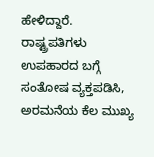ಹೇಳಿದ್ದಾರೆ.
ರಾಷ್ಟ್ರಪತಿಗಳು ಉಪಹಾರದ ಬಗ್ಗೆ ಸಂತೋಷ ವ್ಯಕ್ತಪಡಿಸಿ, ಅರಮನೆಯ ಕೆಲ ಮುಖ್ಯ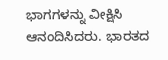ಭಾಗಗಳನ್ನು ವೀಕ್ಷಿಸಿ ಆನಂದಿಸಿದರು. ಭಾರತದ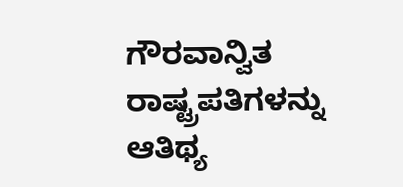ಗೌರವಾನ್ವಿತ ರಾಷ್ಟ್ರಪತಿಗಳನ್ನು ಆತಿಥ್ಯ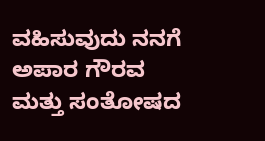ವಹಿಸುವುದು ನನಗೆ ಅಪಾರ ಗೌರವ ಮತ್ತು ಸಂತೋಷದ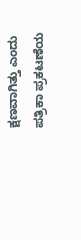ಕ್ಷಣವಾಗಿತ್ತು ಎಂದು ಪತ್ರಿಕಾ ಪ್ರಕಟಣೆಯ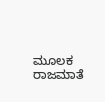ಮೂಲಕ ರಾಜಮಾತೆ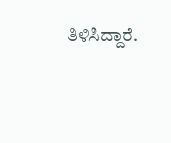ತಿಳಿಸಿದ್ದಾರೆ.